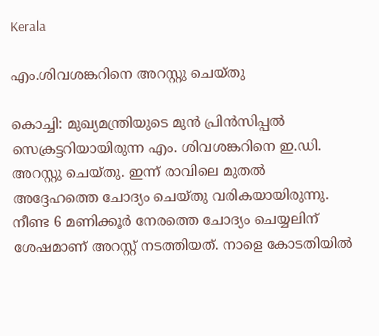Kerala

എം.ശിവശങ്കറിനെ അറസ്റ്റു ചെയ്തു

കൊച്ചി: മുഖ്യമന്ത്രിയുടെ മുന്‍ പ്രിന്‍സിപ്പല്‍ സെക്രട്ടറിയായിരുന്ന എം. ശിവശങ്കറിനെ ഇ.ഡി. അറസ്റ്റു ചെയ്തു. ഇന്ന് രാവിലെ മുതല്‍ അദ്ദേഹത്തെ ചോദ്യം ചെയ്തു വരികയായിരുന്നു. നീണ്ട 6 മണിക്കൂര്‍ നേരത്തെ ചോദ്യം ചെയ്യലിന് ശേഷമാണ് അറസ്റ്റ് നടത്തിയത്. നാളെ കോടതിയില്‍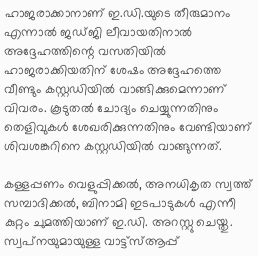ഹാജരാക്കാനാണ് ഇ.ഡി.യുടെ തീരുമാനം എന്നാല്‍ ജഡ്ജി ലീവായതിനാല്‍ അദ്ദേഹത്തിന്റെ വസതിയില്‍ ഹാജരാക്കിയതിന് ശേഷം അദ്ദേഹത്തെ വീണ്ടും കസ്റ്റഡിയില്‍ വാങ്ങിക്കുമെന്നാണ് വിവരം. കൂടുതല്‍ ചോദ്യം ചെയ്യുന്നതിനും തെളിവുകള്‍ ശേഖരിക്കുന്നതിനും വേണ്ടിയാണ് ശിവശങ്കറിനെ കസ്റ്റഡിയില്‍ വാങ്ങുന്നത്.

കള്ളപ്പണം വെളുപ്പിക്കല്‍, അനധികൃത സ്വത്ത് സമ്പാദിക്കല്‍, ബിനാമി ഇടപാടുകള്‍ എന്നീ കുറ്റം ചുമത്തിയാണ് ഇ.ഡി. അറസ്റ്റു ചെയ്തു. സ്വപ്‌നയുമായുള്ള വാട്ട്‌സ്ആപ്പ്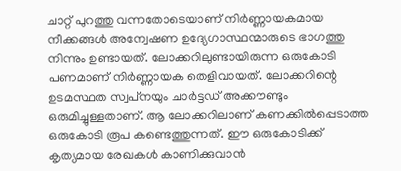ചാറ്റ് പുറത്തു വന്നതോടെയാണ് നിര്‍ണ്ണായകമായ നീക്കങ്ങള്‍ അന്വേഷണ ഉദ്യേഗാസ്ഥന്മാരുടെ ഭാഗത്തു നിന്നും ഉണ്ടായത്. ലോക്കറിലുണ്ടായിരുന്ന ഒരുകോടി പണമാണ് നിര്‍ണ്ണായക തെളിവായത്. ലോക്കറിന്റെ ഉടമസ്ഥത സ്വപ്‌നയും ചാര്‍ട്ടഡ് അക്കൗണ്ടും ഒരുമിച്ചുള്ളതാണ്. ആ ലോക്കറിലാണ് കണക്കില്‍പ്പെടാത്ത ഒരുകോടി രൂപ കണ്ടെത്തുന്നത്. ഈ ഒരുകോടിക്ക് കൃത്യമായ രേഖകള്‍ കാണിക്കുവാന്‍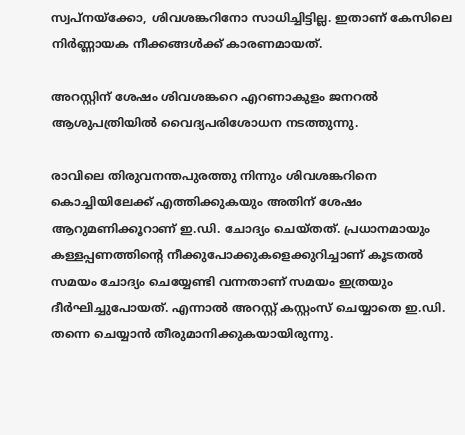സ്വപ്‌നയ്‌ക്കോ, ശിവശങ്കറിനോ സാധിച്ചിട്ടില്ല. ഇതാണ് കേസിലെ നിര്‍ണ്ണായക നീക്കങ്ങള്‍ക്ക് കാരണമായത്.

അറസ്റ്റിന് ശേഷം ശിവശങ്കറെ എറണാകുളം ജനറല്‍ ആശുപത്രിയില്‍ വൈദ്യപരിശോധന നടത്തുന്നു.

രാവിലെ തിരുവനന്തപുരത്തു നിന്നും ശിവശങ്കറിനെ കൊച്ചിയിലേക്ക് എത്തിക്കുകയും അതിന് ശേഷം ആറുമണിക്കൂറാണ് ഇ.ഡി. ചോദ്യം ചെയ്തത്. പ്രധാനമായും കള്ളപ്പണത്തിന്റെ നീക്കുപോക്കുകളെക്കുറിച്ചാണ് കൂടതല്‍ സമയം ചോദ്യം ചെയ്യേണ്ടി വന്നതാണ് സമയം ഇത്രയും ദീര്‍ഘിച്ചുപോയത്. എന്നാല്‍ അറസ്റ്റ് കസ്റ്റംസ് ചെയ്യാതെ ഇ.ഡി. തന്നെ ചെയ്യാന്‍ തീരുമാനിക്കുകയായിരുന്നു.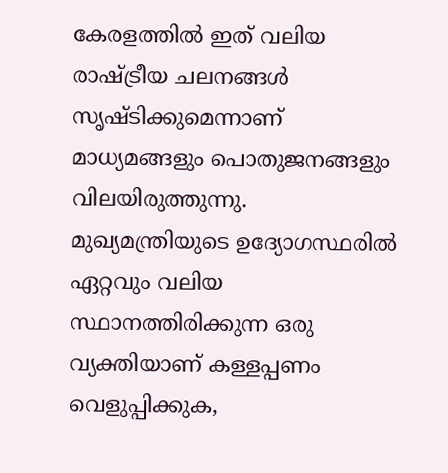കേരളത്തില്‍ ഇത് വലിയ രാഷ്ട്രീയ ചലനങ്ങള്‍ സൃഷ്ടിക്കുമെന്നാണ് മാധ്യമങ്ങളും പൊതുജനങ്ങളും വിലയിരുത്തുന്നു. മുഖ്യമന്ത്രിയുടെ ഉദ്യോഗസ്ഥരില്‍ ഏറ്റവും വലിയ സ്ഥാനത്തിരിക്കുന്ന ഒരു വ്യക്തിയാണ് കള്ളപ്പണം വെളുപ്പിക്കുക,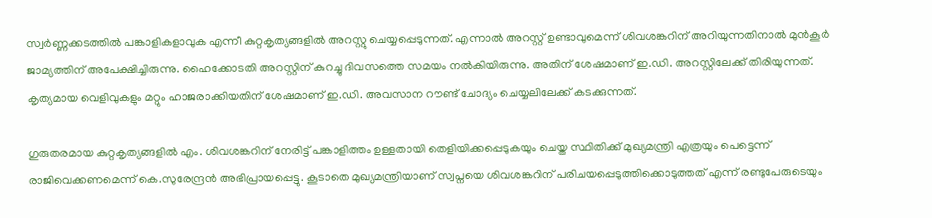സ്വര്‍ണ്ണക്കടത്തില്‍ പങ്കാളികളാവുക എന്നീ കുറ്റകൃത്യങ്ങളില്‍ അറസ്റ്റു ചെയ്യപ്പെടുന്നത്. എന്നാല്‍ അറസ്റ്റ് ഉണ്ടാവുമെന്ന് ശിവശങ്കറിന് അറിയുന്നതിനാല്‍ മുന്‍കൂര്‍ ജാമ്യത്തിന് അപേക്ഷിച്ചിരുന്നു. ഹൈക്കോടതി അറസ്റ്റിന് കുറച്ചു ദിവസത്തെ സമയം നല്‍കിയിരുന്നു. അതിന് ശേഷമാണ് ഇ.ഡി. അറസ്റ്റിലേക്ക് തിരിയുന്നത്. കൃത്യമായ വെളിവുകളും മറ്റും ഹാജരാക്കിയതിന് ശേഷമാണ് ഇ.ഡി. അവസാന റൗണ്ട് ചോദ്യം ചെയ്യലിലേക്ക് കടക്കുന്നത്.

ഗുരുതരമായ കുറ്റകൃത്യങ്ങളില്‍ എം. ശിവശങ്കറിന് നേരിട്ട് പങ്കാളിത്തം ഉള്ളതായി തെളിയിക്കപ്പെടുകയും ചെയ്ത സ്ഥിതിക്ക് മുഖ്യമന്ത്രി എത്രയും പെട്ടെന്ന് രാജിവെക്കണമെന്ന് കെ.സുരേന്ദ്രന്‍ അഭിപ്രായപ്പെട്ടു. കൂടാതെ മുഖ്യമന്ത്രിയാണ് സ്വപ്നയെ ശിവശങ്കറിന് പരിചയപ്പെടുത്തിക്കൊടുത്തത് എന്ന് രണ്ടുപേരുടെയും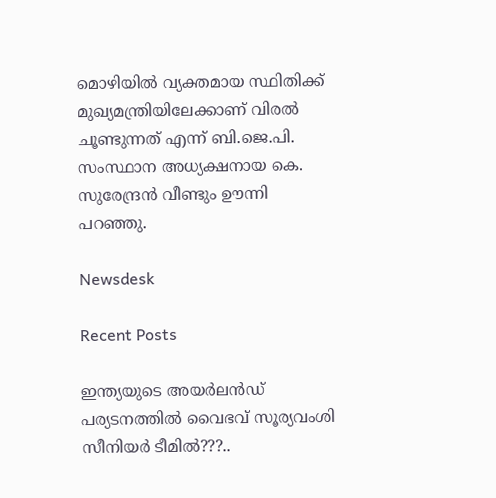മൊഴിയില്‍ വ്യക്തമായ സ്ഥിതിക്ക് മുഖ്യമന്ത്രിയിലേക്കാണ് വിരല്‍ ചൂണ്ടുന്നത് എന്ന് ബി.ജെ.പി. സംസ്ഥാന അധ്യക്ഷനായ കെ. സുരേന്ദ്രന്‍ വീണ്ടും ഊന്നി പറഞ്ഞു.

Newsdesk

Recent Posts

ഇന്ത്യയുടെ അയർലൻഡ് പര്യടനത്തിൽ വൈഭവ് സൂര്യവംശി സീനിയർ ടീമിൽ???..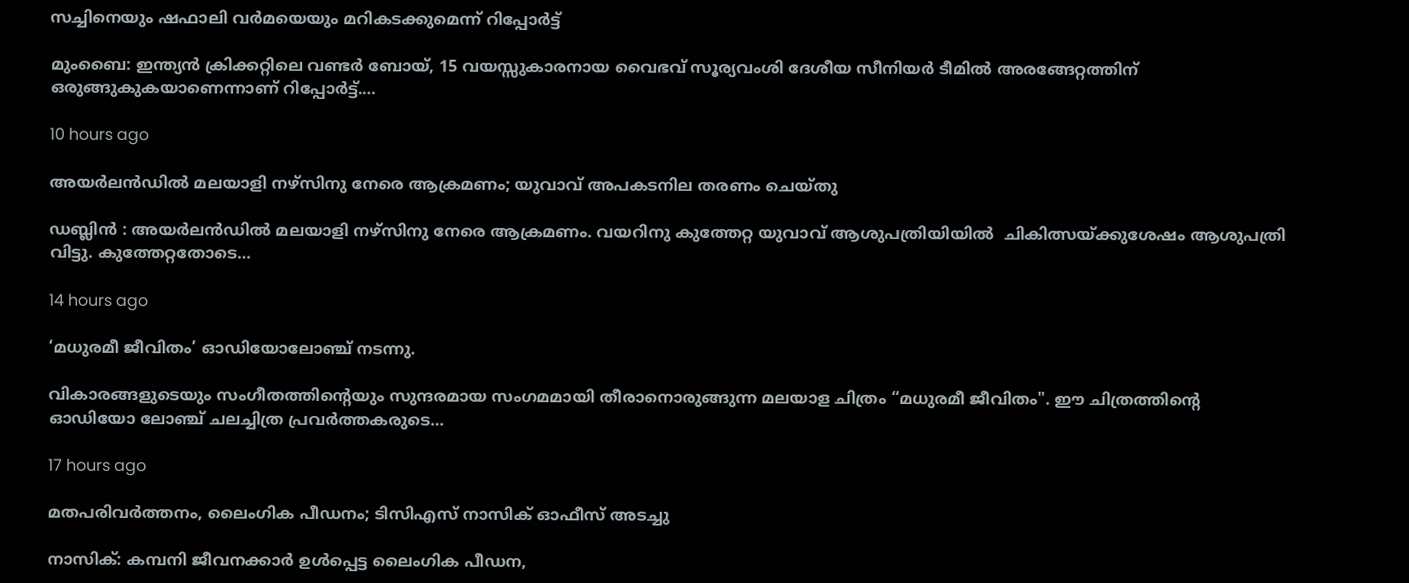സച്ചിനെയും ഷഫാലി വർമയെയും മറികടക്കുമെന്ന് റിപ്പോർട്ട്

മുംബൈ: ഇന്ത്യൻ ക്രിക്കറ്റിലെ വണ്ടർ ബോയ്, 15 വയസ്സുകാരനായ വൈഭവ് സൂര്യവംശി ദേശീയ സീനിയർ ടീമിൽ അരങ്ങേറ്റത്തിന് ഒരുങ്ങുകുകയാണെന്നാണ് റിപ്പോർട്ട്.…

10 hours ago

അയർലൻഡിൽ മലയാളി നഴ്സിനു നേരെ ആക്രമണം; യുവാവ് അപകടനില തരണം ചെയ്തു

ഡബ്ലിന്‍ : അയര്‍ലന്‍ഡില്‍ മലയാളി നഴ്‌സിനു നേരെ ആക്രമണം. വയറിനു കുത്തേറ്റ യുവാവ് ആശുപത്രിയിയിൽ  ചികിത്സയ്ക്കുശേഷം ആശുപത്രി വിട്ടു. കുത്തേറ്റതോടെ…

14 hours ago

‘മധുരമീ ജീവിതം’ ഓഡിയോലോഞ്ച് നടന്നു.

വികാരങ്ങളുടെയും സംഗീതത്തിന്റെയും സുന്ദരമായ സംഗമമായി തീരാനൊരുങ്ങുന്ന മലയാള ചിത്രം “മധുരമീ ജീവിതം". ഈ ചിത്രത്തിന്റെ ഓഡിയോ ലോഞ്ച് ചലച്ചിത്ര പ്രവർത്തകരുടെ…

17 hours ago

മതപരിവർത്തനം, ലൈംഗിക പീഡനം; ടിസിഎസ് നാസിക് ഓഫീസ് അടച്ചു

നാസിക്: കമ്പനി ജീവനക്കാർ ഉൾപ്പെട്ട ലൈംഗിക പീഡന,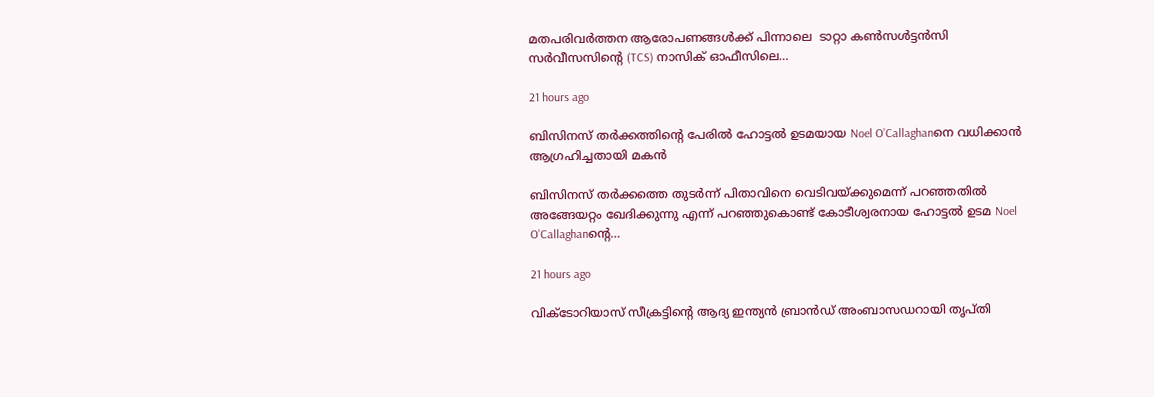മതപരിവർത്തന ആരോപണങ്ങൾക്ക് പിന്നാലെ  ടാറ്റാ കൺസൾട്ടൻസി സർവീസസിന്റെ (TCS) നാസിക് ഓഫീസിലെ…

21 hours ago

ബിസിനസ് തർക്കത്തിന്റെ പേരിൽ ഹോട്ടൽ ഉടമയായ Noel O’Callaghanനെ വധിക്കാൻ ആഗ്രഹിച്ചതായി മകൻ

ബിസിനസ് തർക്കത്തെ തുടർന്ന് പിതാവിനെ വെടിവയ്ക്കുമെന്ന് പറഞ്ഞതിൽ അങ്ങേയറ്റം ഖേദിക്കുന്നു എന്ന് പറഞ്ഞുകൊണ്ട് കോടീശ്വരനായ ഹോട്ടൽ ഉടമ Noel O’Callaghanന്റെ…

21 hours ago

വിക്ടോറിയാസ് സീക്രട്ടിന്റെ ആദ്യ ഇന്ത്യൻ ബ്രാൻഡ് അംബാസഡറായി തൃപ്തി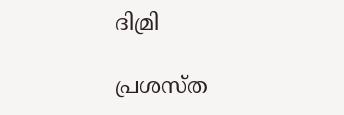ദിമ്രി

പ്രശസ്ത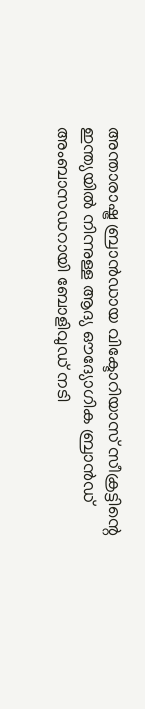അന്താരാഷ്ട്ര ബ്രാൻഡായ വിക്ടോറിയാസ് സീക്രട്ടിന്റെ ഇന്ത്യയിൽ നിന്നുള്ള ആദ്യ ഔദ്യോഗിക ബ്രാൻഡ് അംബാസഡറായി ബോളിവുഡ് നടി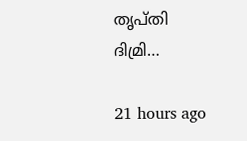തൃപ്തി ദിമ്രി…

21 hours ago